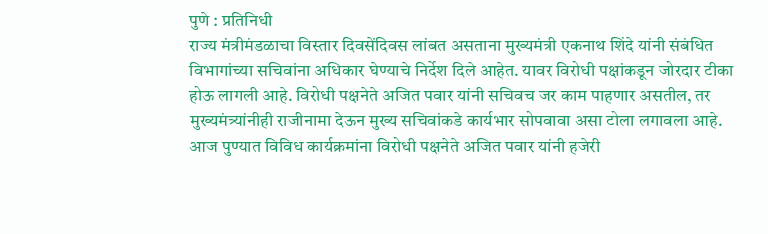पुणे : प्रतिनिधी
राज्य मंत्रीमंडळाचा विस्तार दिवसेंदिवस लांबत असताना मुख्यमंत्री एकनाथ शिंदे यांनी संबंधित विभागांच्या सचिवांना अधिकार घेण्याचे निर्देश दिले आहेत. यावर विरोधी पक्षांकडून जोरदार टीका होऊ लागली आहे. विरोधी पक्षनेते अजित पवार यांनी सचिवच जर काम पाहणार असतील, तर मुख्यमंत्र्यांनीही राजीनामा देऊन मुख्य सचिवांकडे कार्यभार सोपवावा असा टोला लगावला आहे.
आज पुण्यात विविध कार्यक्रमांना विरोधी पक्षनेते अजित पवार यांनी हजेरी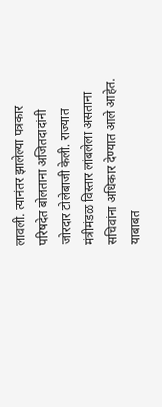लावली. त्यानंतर झालेल्या पत्रकार परिषदेत बोलताना अजितदादांनी जोरदार टोलेबाजी केली. राज्यात मंत्रीमंडळ विस्तार लांबलेला असताना सचिवांना अधिकार देण्यात आले आहेत. याबाबत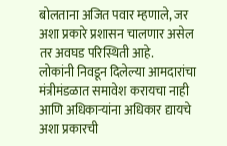बोलताना अजित पवार म्हणाले, जर अशा प्रकारे प्रशासन चालणार असेल तर अवघड परिस्थिती आहे.
लोकांनी निवडून दिलेल्या आमदारांचा मंत्रीमंडळात समावेश करायचा नाही आणि अधिकाऱ्यांना अधिकार द्यायचे अशा प्रकारची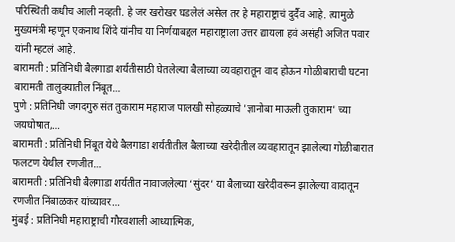परिस्थिती कधीच आली नव्हती. हे जर खरोखर घडलेलं असेल तर हे महाराष्ट्राचं दुर्दैव आहे. त्यामुळे मुख्यमंत्री म्हणून एकनाथ शिंदे यांनीच या निर्णयाबद्दल महाराष्ट्राला उत्तर द्यायला हवं असंही अजित पवार यांनी म्हटलं आहे.
बारामती : प्रतिनिधी बैलगाडा शर्यतीसाठी घेतलेल्या बैलाच्या व्यवहारातून वाद होऊन गोळीबाराची घटना बारामती तालुक्यातील निंबूत…
पुणे : प्रतिनिधी जगदगुरु संत तुकाराम महाराज पालखी सोहळ्याचे 'ज्ञानोबा माऊली तुकाराम' च्या जयघोषात,…
बारामती : प्रतिनिधी निंबूत येथे बैलगाडा शर्यतीतील बैलाच्या खरेदीतील व्यवहारातून झालेल्या गोळीबारात फलटण येथील रणजीत…
बारामती : प्रतिनिधी बैलगाडा शर्यतीत नावाजलेल्या ‘सुंदर’ या बैलाच्या खरेदीवरून झालेल्या वादातून रणजीत निंबाळकर यांच्यावर…
मुंबई : प्रतिनिधी महाराष्ट्राची गौरवशाली आध्यात्मिक,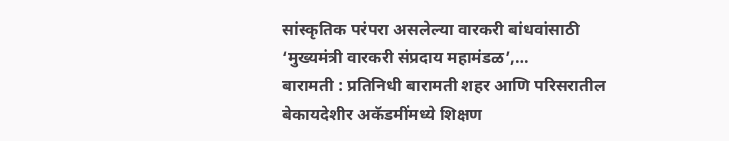सांस्कृतिक परंपरा असलेल्या वारकरी बांधवांसाठी ‘मुख्यमंत्री वारकरी संप्रदाय महामंडळ’,…
बारामती : प्रतिनिधी बारामती शहर आणि परिसरातील बेकायदेशीर अकॅडमींमध्ये शिक्षण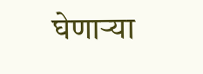घेणाऱ्या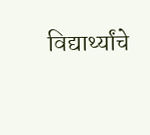विद्यार्थ्यांचे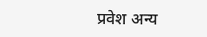प्रवेश अन्य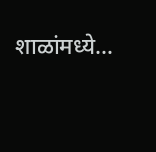शाळांमध्ये…